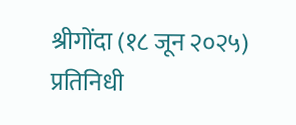श्रीगोंदा (१८ जून २०२५) प्रतिनिधी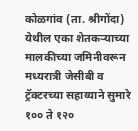कोळगांव (ता. श्रीगोंदा) येथील एका शेतकऱ्याच्या मालकीच्या जमिनीवरून मध्यरात्री जेसीबी व ट्रॅक्टरच्या सहाय्याने सुमारे १०० ते १२०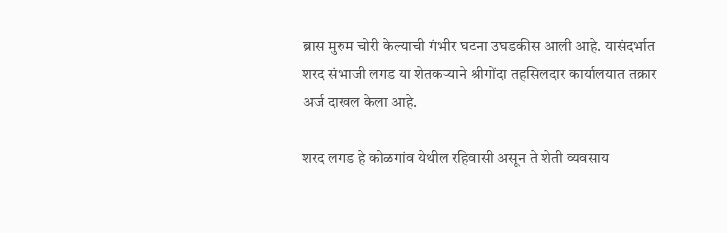ब्रास मुरुम चोरी केल्याची गंभीर घटना उघडकीस आली आहे. यासंदर्भात शरद संभाजी लगड या शेतकऱ्याने श्रीगोंदा तहसिलदार कार्यालयात तक्रार अर्ज दाखल केला आहे.

शरद लगड हे कोळगांव येथील रहिवासी असून ते शेती व्यवसाय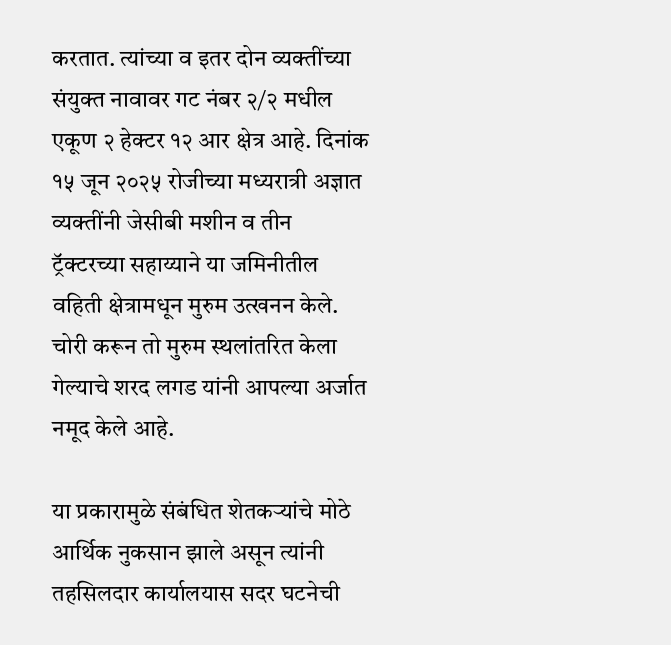करतात. त्यांच्या व इतर दोन व्यक्तींच्या संयुक्त नावावर गट नंबर २/२ मधील एकूण २ हेक्टर १२ आर क्षेत्र आहे. दिनांक १५ जून २०२५ रोजीच्या मध्यरात्री अज्ञात व्यक्तींनी जेसीबी मशीन व तीन ट्रॅक्टरच्या सहाय्याने या जमिनीतील वहिती क्षेत्रामधून मुरुम उत्खनन केले. चोरी करून तो मुरुम स्थलांतरित केला गेल्याचे शरद लगड यांनी आपल्या अर्जात नमूद केले आहे.

या प्रकारामुळे संबंधित शेतकऱ्यांचे मोठे आर्थिक नुकसान झाले असून त्यांनी तहसिलदार कार्यालयास सदर घटनेची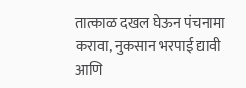तात्काळ दखल घेऊन पंचनामा करावा, नुकसान भरपाई द्यावी आणि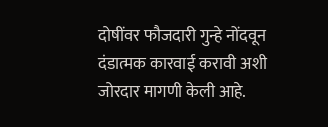दोषींवर फौजदारी गुन्हे नोंदवून दंडात्मक कारवाई करावी अशी जोरदार मागणी केली आहे.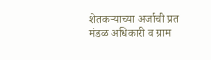शेतकऱ्याच्या अर्जाची प्रत मंडळ अधिकारी व ग्राम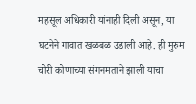महसूल अधिकारी यांनाही दिली असून, या घटनेने गावात खळबळ उडाली आहे. ही मुरुम चोरी कोणाच्या संगनमताने झाली याचा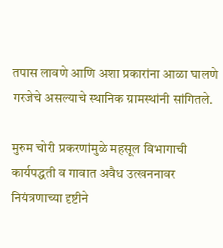तपास लावणे आणि अशा प्रकारांना आळा घालणे गरजेचे असल्याचे स्थानिक ग्रामस्थांनी सांगितले.

मुरुम चोरी प्रकरणांमुळे महसूल विभागाची कार्यपद्धती व गावात अवैध उत्खननावर नियंत्रणाच्या दृष्टीने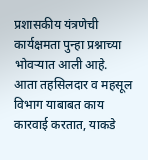प्रशासकीय यंत्रणेची कार्यक्षमता पुन्हा प्रश्नाच्या भोवऱ्यात आली आहे. आता तहसिलदार व महसूल विभाग याबाबत काय कारवाई करतात, याकडे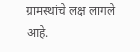ग्रामस्थांचे लक्ष लागले आहे.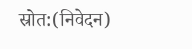स्रोत:(निवेदन)